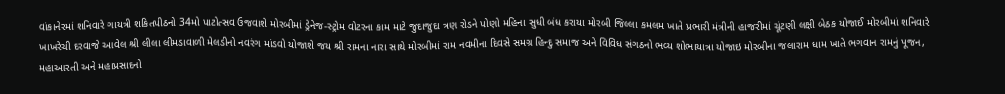વાંકાનેરમાં શનિવારે ગાયત્રી શકિતપીઠનો 34મો પાટોત્સવ ઉજવાશે મોરબીમાં ડ્રેનેજ-સ્ટ્રોમ વોટરના કામ માટે જુદાજુદા ત્રણ રોડને પોણો મહિના સુધી બંધ કરાયા મોરબી જિલ્લા કમલમ ખાતે પ્રભારી મંત્રીની હાજરીમાં ચૂંટણી લક્ષી બેઠક યોજાઈ મોરબીમાં શનિવારે ખાખરેચી દરવાજે આવેલ શ્રી લીલા લીમડાવાળી મેલડીનો નવરંગ માંડવો યોજાશે જય શ્રી રામના નારા સાથે મોરબીમાં રામ નવમીના દિવસે સમગ્ર હિન્દુ સમાજ અને વિવિધ સંગઠનો ભવ્ય શોભાયાત્રા યોજાઇ મોરબીના જલારામ ધામ ખાતે ભગવાન રામનું પૂજન, મહાઆરતી અને મહાપ્રસાદનો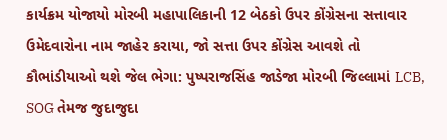કાર્યક્રમ યોજાયો મોરબી મહાપાલિકાની 12 બેઠકો ઉપર કોંગ્રેસના સત્તાવાર ઉમેદવારોના નામ જાહેર કરાયા, જો સત્તા ઉપર કોંગ્રેસ આવશે તો કૌભાંડીયાઓ થશે જેલ ભેગા: પુષ્પરાજસિંહ જાડેજા મોરબી જિલ્લામાં LCB, SOG તેમજ જુદાજુદા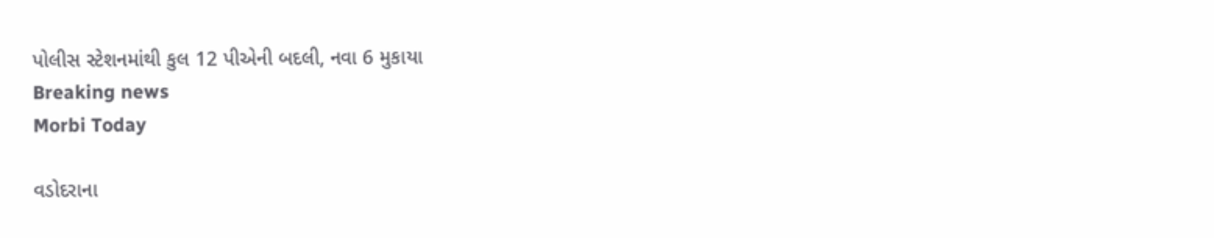પોલીસ સ્ટેશનમાંથી કુલ 12 પીએની બદલી, નવા 6 મુકાયા
Breaking news
Morbi Today

વડોદરાના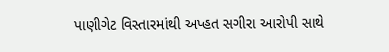પાણીગેટ વિસ્તારમાંથી અપ્હત સગીરા આરોપી સાથે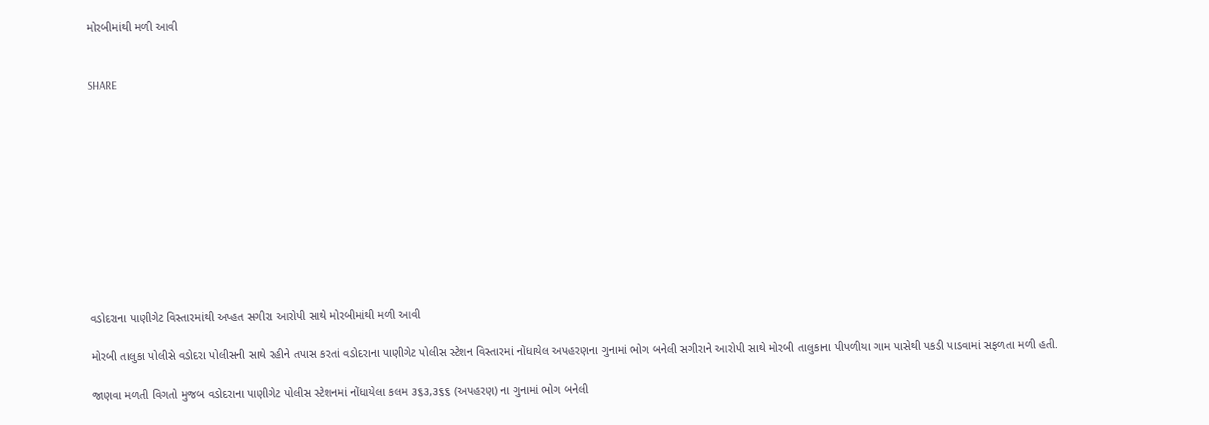મોરબીમાંથી મળી આવી


SHARE











વડોદરાના પાણીગેટ વિસ્તારમાંથી અપ્હત સગીરા આરોપી સાથે મોરબીમાંથી મળી આવી

મોરબી તાલુકા પોલીસે વડોદરા પોલીસની સાથે રહીને તપાસ કરતાં વડોદરાના પાણીગેટ પોલીસ સ્ટેશન વિસ્તારમાં નોંધાયેલ અપહરણના ગુનામાં ભોગ બનેલી સગીરાને આરોપી સાથે મોરબી તાલુકાના પીપળીયા ગામ પાસેથી પકડી પાડવામાં સફળતા મળી હતી.

જાણવા મળતી વિગતો મુજબ વડોદરાના પાણીગેટ પોલીસ સ્ટેશનમાં નોંધાયેલા કલમ ૩૬૩,૩૬૬ (અપહરણ) ના ગુનામાં ભોગ બનેલી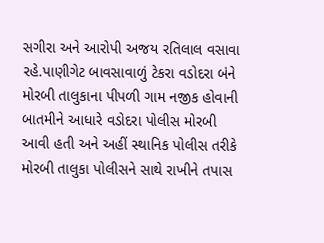સગીરા અને આરોપી અજય રતિલાલ વસાવા રહે.પાણીગેટ બાવસાવાળું ટેકરા વડોદરા બંને મોરબી તાલુકાના પીપળી ગામ નજીક હોવાની બાતમીને આધારે વડોદરા પોલીસ મોરબી આવી હતી અને અહીં સ્થાનિક પોલીસ તરીકે મોરબી તાલુકા પોલીસને સાથે રાખીને તપાસ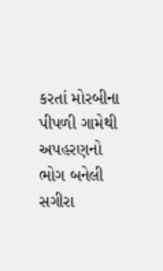કરતાં મોરબીના પીપળી ગામેથી અપહરણનો ભોગ બનેલી સગીરા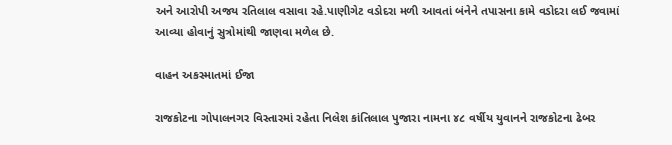અને આરોપી અજય રતિલાલ વસાવા રહે.પાણીગેટ વડોદરા મળી આવતાં બંનેને તપાસના કામે વડોદરા લઈ જવામાં આવ્યા હોવાનું સુત્રોમાંથી જાણવા મળેલ છે.

વાહન અકસ્માતમાં ઈજા

રાજકોટના ગોપાલનગર વિસ્તારમાં રહેતા નિલેશ કાંતિલાલ પુજારા નામના ૪૮ વર્ષીય યુવાનને રાજકોટના ઢેબર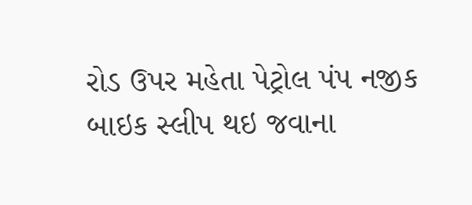રોડ ઉપર મહેતા પેટ્રોલ પંપ નજીક બાઇક સ્લીપ થઇ જવાના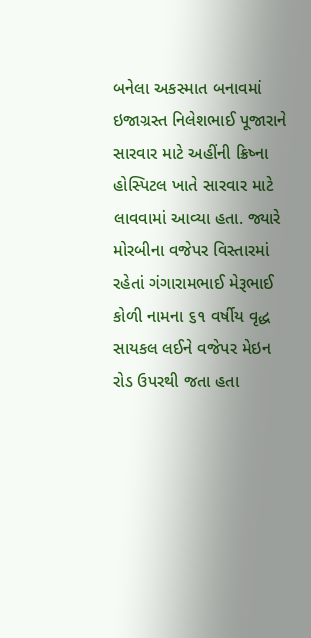બનેલા અકસ્માત બનાવમાં ઇજાગ્રસ્ત નિલેશભાઈ પૂજારાને સારવાર માટે અહીંની ક્રિષ્ના હોસ્પિટલ ખાતે સારવાર માટે લાવવામાં આવ્યા હતા. જ્યારે મોરબીના વજેપર વિસ્તારમાં રહેતાં ગંગારામભાઈ મેરૂભાઈ કોળી નામના ૬૧ વર્ષીય વૃદ્ધ સાયકલ લઈને વજેપર મેઇન રોડ ઉપરથી જતા હતા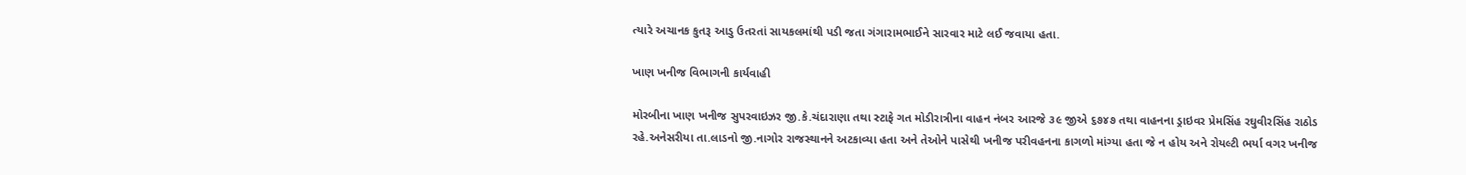ત્યારે અચાનક કુતરૂ આડુ ઉતરતાં સાયકલમાંથી પડી જતા ગંગારામભાઈને સારવાર માટે લઈ જવાયા હતા.

ખાણ ખનીજ વિભાગની કાર્યવાહી

મોરબીના ખાણ ખનીજ સુપરવાઇઝર જી.કે.ચંદારાણા તથા સ્ટાફે ગત મોડીરાત્રીના વાહન નંબર આરજે ૩૯ જીએ ૬૭૪૭ તથા વાહનના ડ્રાઇવર પ્રેમસિંહ રઘુવીરસિંહ રાઠોડ રહે.અનેસરીયા તા.લાડનો જી.નાગોર રાજસ્થાનને અટકાવ્યા હતા અને તેઓને પાસેથી ખનીજ પરીવહનના કાગળો માંગ્યા હતા જે ન હોય અને રોયલ્ટી ભર્યા વગર ખનીજ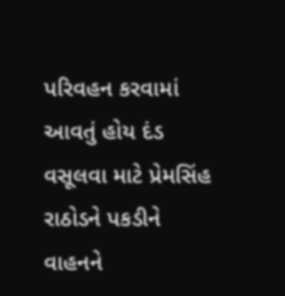પરિવહન કરવામાં આવતું હોય દંડ વસૂલવા માટે પ્રેમસિંહ રાઠોડને પકડીને વાહનને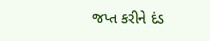જપ્ત કરીને દંડ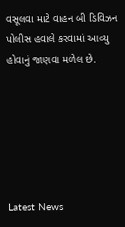વસૂલવા માટે વાહન બી ડિવિઝન પોલીસ હવાલે કરવામાં આવ્યુ હોવાનું જાણવા મળેલ છે.






Latest News